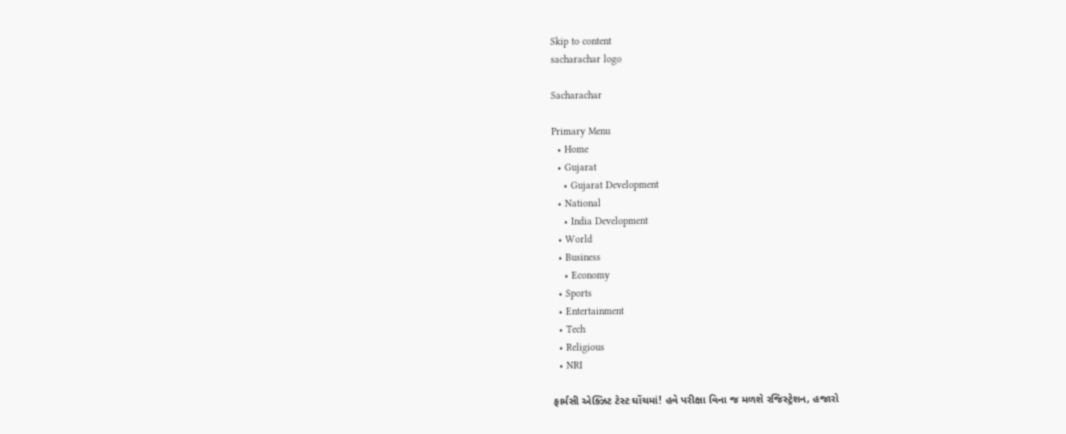Skip to content
sacharachar logo

Sacharachar

Primary Menu
  • Home
  • Gujarat
    • Gujarat Development
  • National
    • India Development
  • World
  • Business
    • Economy
  • Sports
  • Entertainment
  • Tech
  • Religious
  • NRI

ફાર્મસી એક્ઝિટ ટેસ્ટ ઘોંચમાં! હવે પરીક્ષા વિના જ મળશે રજિસ્ટ્રેશન, હજારો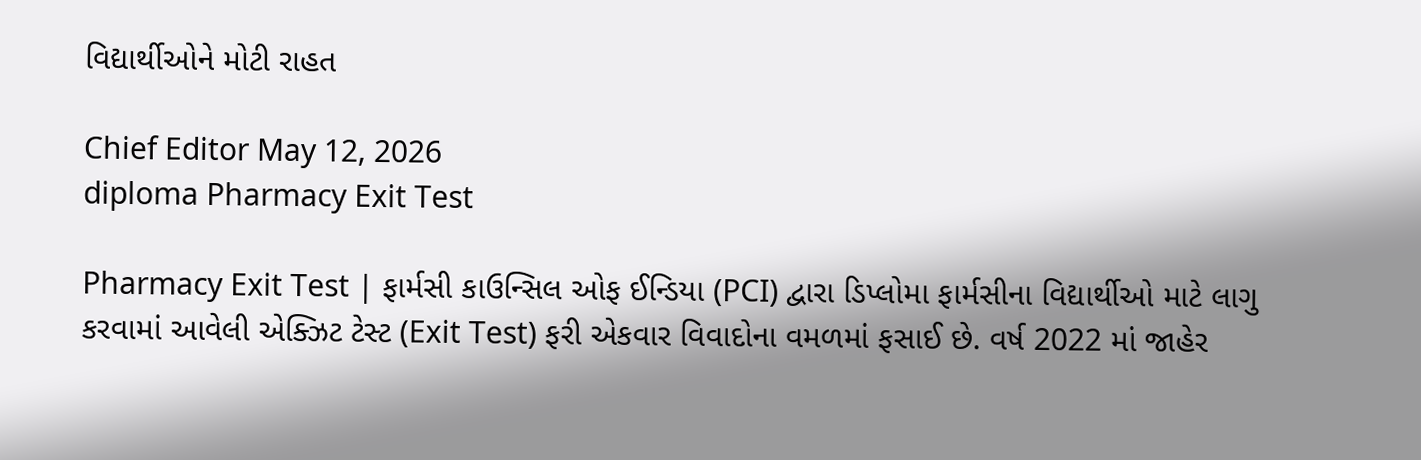વિદ્યાર્થીઓને મોટી રાહત

Chief Editor May 12, 2026
diploma Pharmacy Exit Test

Pharmacy Exit Test | ફાર્મસી કાઉન્સિલ ઓફ ઈન્ડિયા (PCI) દ્વારા ડિપ્લોમા ફાર્મસીના વિદ્યાર્થીઓ માટે લાગુ કરવામાં આવેલી એક્ઝિટ ટેસ્ટ (Exit Test) ફરી એકવાર વિવાદોના વમળમાં ફસાઈ છે. વર્ષ 2022 માં જાહેર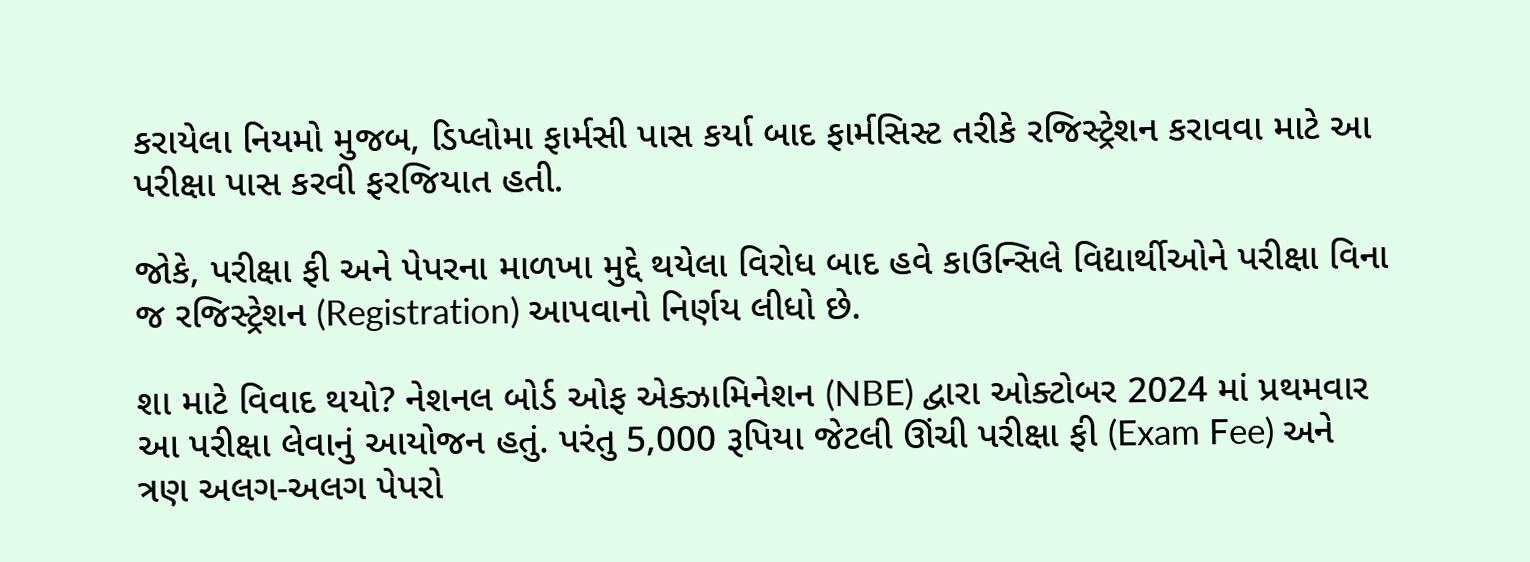કરાયેલા નિયમો મુજબ, ડિપ્લોમા ફાર્મસી પાસ કર્યા બાદ ફાર્મસિસ્ટ તરીકે રજિસ્ટ્રેશન કરાવવા માટે આ પરીક્ષા પાસ કરવી ફરજિયાત હતી.

જોકે, પરીક્ષા ફી અને પેપરના માળખા મુદ્દે થયેલા વિરોધ બાદ હવે કાઉન્સિલે વિદ્યાર્થીઓને પરીક્ષા વિના જ રજિસ્ટ્રેશન (Registration) આપવાનો નિર્ણય લીધો છે.

શા માટે વિવાદ થયો? નેશનલ બોર્ડ ઓફ એક્ઝામિનેશન (NBE) દ્વારા ઓક્ટોબર 2024 માં પ્રથમવાર આ પરીક્ષા લેવાનું આયોજન હતું. પરંતુ 5,000 રૂપિયા જેટલી ઊંચી પરીક્ષા ફી (Exam Fee) અને ત્રણ અલગ-અલગ પેપરો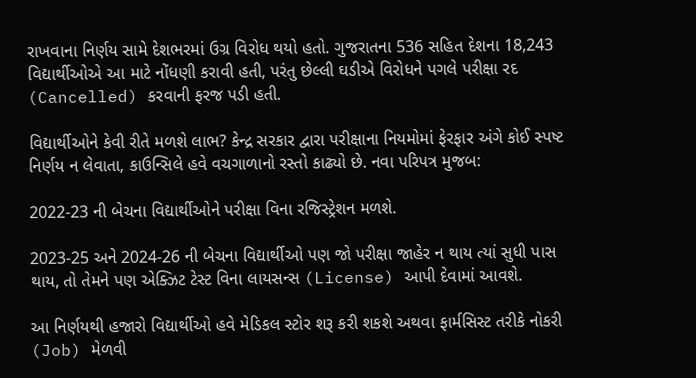રાખવાના નિર્ણય સામે દેશભરમાં ઉગ્ર વિરોધ થયો હતો. ગુજરાતના 536 સહિત દેશના 18,243 વિદ્યાર્થીઓએ આ માટે નોંધણી કરાવી હતી, પરંતુ છેલ્લી ઘડીએ વિરોધને પગલે પરીક્ષા રદ (Cancelled) કરવાની ફરજ પડી હતી.

વિદ્યાર્થીઓને કેવી રીતે મળશે લાભ? કેન્દ્ર સરકાર દ્વારા પરીક્ષાના નિયમોમાં ફેરફાર અંગે કોઈ સ્પષ્ટ નિર્ણય ન લેવાતા, કાઉન્સિલે હવે વચગાળાનો રસ્તો કાઢ્યો છે. નવા પરિપત્ર મુજબ:

2022-23 ની બેચના વિદ્યાર્થીઓને પરીક્ષા વિના રજિસ્ટ્રેશન મળશે.

2023-25 અને 2024-26 ની બેચના વિદ્યાર્થીઓ પણ જો પરીક્ષા જાહેર ન થાય ત્યાં સુધી પાસ થાય, તો તેમને પણ એક્ઝિટ ટેસ્ટ વિના લાયસન્સ (License) આપી દેવામાં આવશે.

આ નિર્ણયથી હજારો વિદ્યાર્થીઓ હવે મેડિકલ સ્ટોર શરૂ કરી શકશે અથવા ફાર્મસિસ્ટ તરીકે નોકરી (Job) મેળવી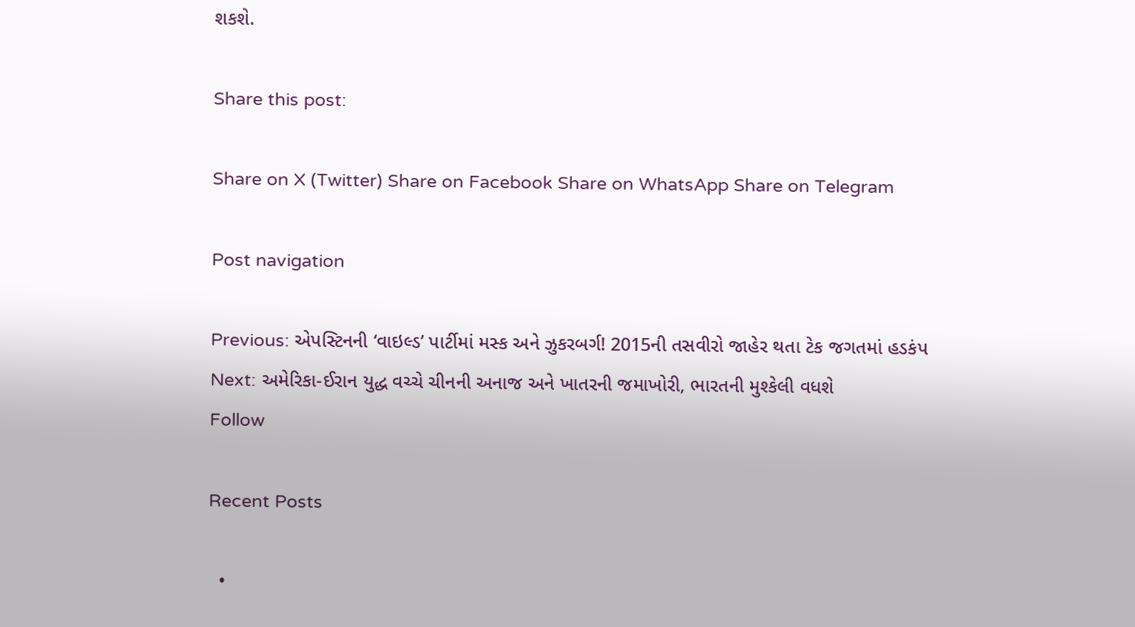શકશે.

Share this post:

Share on X (Twitter) Share on Facebook Share on WhatsApp Share on Telegram

Post navigation

Previous: એપસ્ટિનની ‘વાઇલ્ડ’ પાર્ટીમાં મસ્ક અને ઝુકરબર્ગ! 2015ની તસવીરો જાહેર થતા ટેક જગતમાં હડકંપ
Next: અમેરિકા-ઈરાન યુદ્ધ વચ્ચે ચીનની અનાજ અને ખાતરની જમાખોરી, ભારતની મુશ્કેલી વધશે
Follow

Recent Posts

  •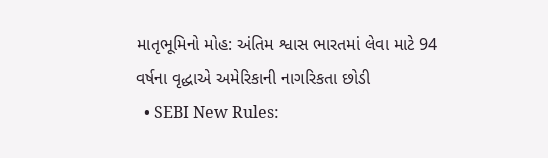માતૃભૂમિનો મોહ: અંતિમ શ્વાસ ભારતમાં લેવા માટે 94 વર્ષના વૃદ્ધાએ અમેરિકાની નાગરિકતા છોડી
  • SEBI New Rules: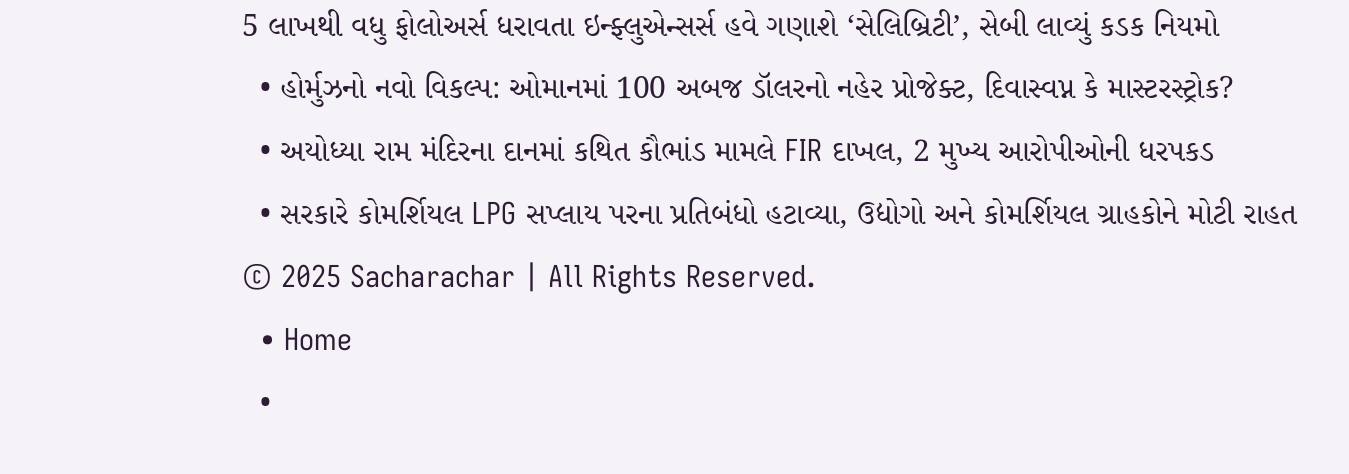5 લાખથી વધુ ફોલોઅર્સ ધરાવતા ઇન્ફ્લુએન્સર્સ હવે ગણાશે ‘સેલિબ્રિટી’, સેબી લાવ્યું કડક નિયમો
  • હોર્મુઝનો નવો વિકલ્પ: ઓમાનમાં 100 અબજ ડૉલરનો નહેર પ્રોજેક્ટ, દિવાસ્વપ્ન કે માસ્ટરસ્ટ્રોક?
  • અયોધ્યા રામ મંદિરના દાનમાં કથિત કૌભાંડ મામલે FIR દાખલ, 2 મુખ્ય આરોપીઓની ધરપકડ
  • સરકારે કોમર્શિયલ LPG સપ્લાય પરના પ્રતિબંધો હટાવ્યા, ઉદ્યોગો અને કોમર્શિયલ ગ્રાહકોને મોટી રાહત
© 2025 Sacharachar | All Rights Reserved.
  • Home
  •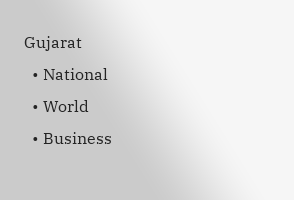Gujarat
  • National
  • World
  • Business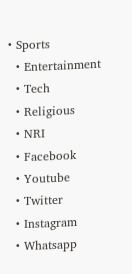• Sports
  • Entertainment
  • Tech
  • Religious
  • NRI
  • Facebook
  • Youtube
  • Twitter
  • Instagram
  • Whatsapp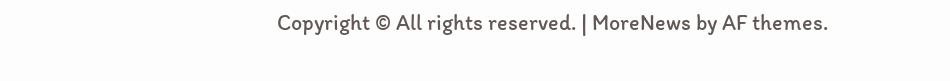Copyright © All rights reserved. | MoreNews by AF themes.